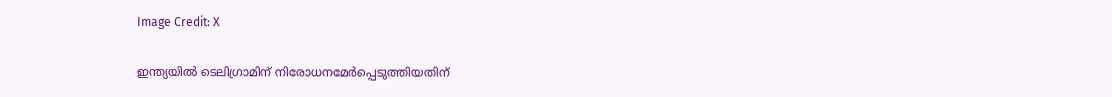Image Credit: X

ഇന്ത്യയില്‍ ടെലിഗ്രാമിന് നിരോധനമേര്‍പ്പെടുത്തിയതിന്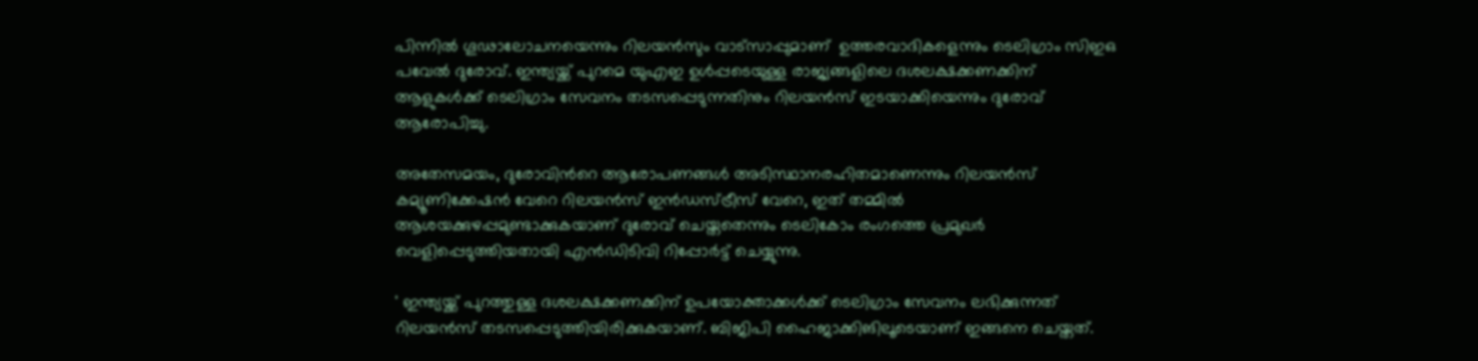പിന്നില്‍ ഗൂഢാലോചനയെന്നും റിലയന്‍സും വാട്സാപ്പുമാണ്  ഉത്തരവാദികളെന്നും ടെലിഗ്രാം സിഇഒ പവേല്‍ ദുരോവ്. ഇന്ത്യയ്ക്ക് പുറമെ യുഎഇ ഉള്‍പ്പടെയുള്ള രാജ്യങ്ങളിലെ ദശലക്ഷക്കണക്കിന് ആളുകള്‍ക്ക് ടെലിഗ്രാം സേവനം തടസപ്പെടുന്നതിനും റിലയന്‍സ് ഇടയാക്കിയെന്നും ദുരോവ് ആരോപിച്ചു.

അതേസമയം, ദുരോവിന്‍റെ ആരോപണങ്ങള്‍ അടിസ്ഥാനരഹിതമാണെന്നും റിലയന്‍സ് കമ്യൂണിക്കേഷന്‍ വേറെ റിലയന്‍സ് ഇന്‍ഡസ്ട്രീസ് വേറെ, ഇത് തമ്മില്‍ ആശയക്കുഴപ്പമുണ്ടാക്കുകയാണ് ദുരോവ് ചെയ്തതെന്നും ടെലികോം രംഗത്തെ പ്രമുഖര്‍ വെളിപ്പെടുത്തിയതായി എന്‍ഡിടിവി റിപ്പോര്‍ട്ട് ചെയ്യുന്നു.

' ഇന്ത്യയ്ക്ക് പുറത്തുള്ള ദശലക്ഷക്കണക്കിന് ഉപയോക്താക്കള്‍ക്ക് ടെലിഗ്രാം സേവനം ലഭിക്കുന്നത് റിലയന്‍സ് തടസപ്പെടുത്തിയിരിക്കുകയാണ്. ബിജിപി ഹൈജാക്കിങിലൂടെയാണ് ഇങ്ങനെ ചെയ്തത്.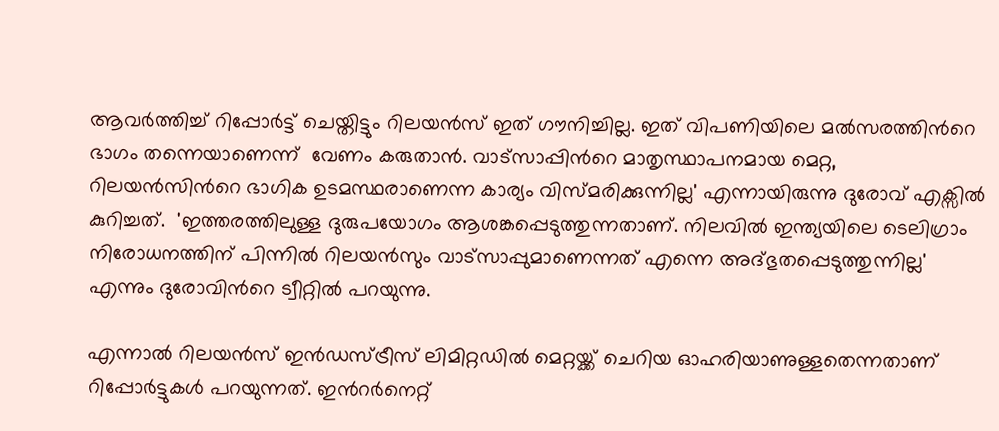ആവര്‍ത്തിച്ച് റിപ്പോര്‍ട്ട് ചെയ്തിട്ടും റിലയന്‍സ് ഇത് ഗൗനിച്ചില്ല. ഇത് വിപണിയിലെ മല്‍സരത്തിന്‍റെ ഭാഗം തന്നെയാണെന്ന്  വേണം കരുതാന്‍. വാട്സാപ്പിന്‍റെ മാതൃസ്ഥാപനമായ മെറ്റ, റിലയന്‍സിന്‍റെ ഭാഗിക ഉടമസ്ഥരാണെന്ന കാര്യം വിസ്മരിക്കുന്നില്ല' എന്നായിരുന്നു ദുരോവ് എക്സില്‍ കുറിച്ചത്.  'ഇത്തരത്തിലുള്ള ദുരുപയോഗം ആശങ്കപ്പെടുത്തുന്നതാണ്. നിലവില്‍ ഇന്ത്യയിലെ ടെലിഗ്രാം നിരോധനത്തിന് പിന്നില്‍ റിലയന്‍സും വാട്സാപ്പുമാണെന്നത് എന്നെ അദ്ഭുതപ്പെടുത്തുന്നില്ല' എന്നും ദുരോവിന്‍റെ ട്വീറ്റില്‍ പറയുന്നു.

എന്നാല്‍ റിലയന്‍സ് ഇന്‍ഡസ്ട്രീസ് ലിമിറ്റഡില്‍ മെറ്റയ്ക്ക് ചെറിയ ഓഹരിയാണുള്ളതെന്നതാണ് റിപ്പോര്‍ട്ടുകള്‍ പറയുന്നത്. ഇന്‍റര്‍നെറ്റ്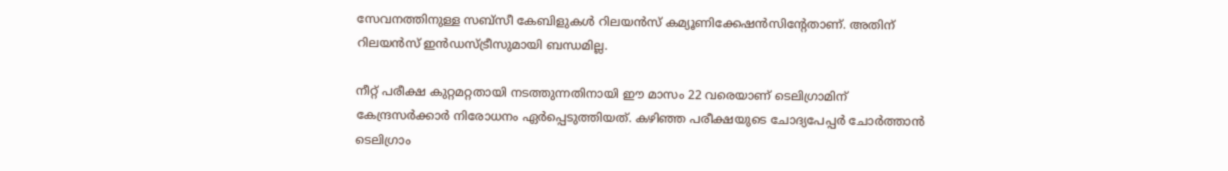സേവനത്തിനുള്ള സബ്സീ കേബിളുകള്‍ റിലയന്‍സ് കമ്യൂണിക്കേഷന്‍സിന്‍റേതാണ്. അതിന് റിലയന്‍സ് ഇന്‍ഡസ്ട്രീസുമായി ബന്ധമില്ല.

നീറ്റ് പരീക്ഷ കുറ്റമറ്റതായി നടത്തുന്നതിനായി ഈ മാസം 22 വരെയാണ് ടെലിഗ്രാമിന് കേന്ദ്രസര്‍ക്കാര്‍ നിരോധനം ഏര്‍പ്പെടുത്തിയത്. കഴിഞ്ഞ പരീക്ഷയുടെ ചോദ്യപേപ്പര്‍ ചോര്‍ത്താന്‍ ടെലിഗ്രാം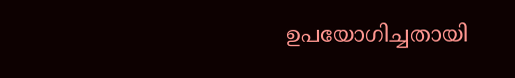ഉപയോഗിച്ചതായി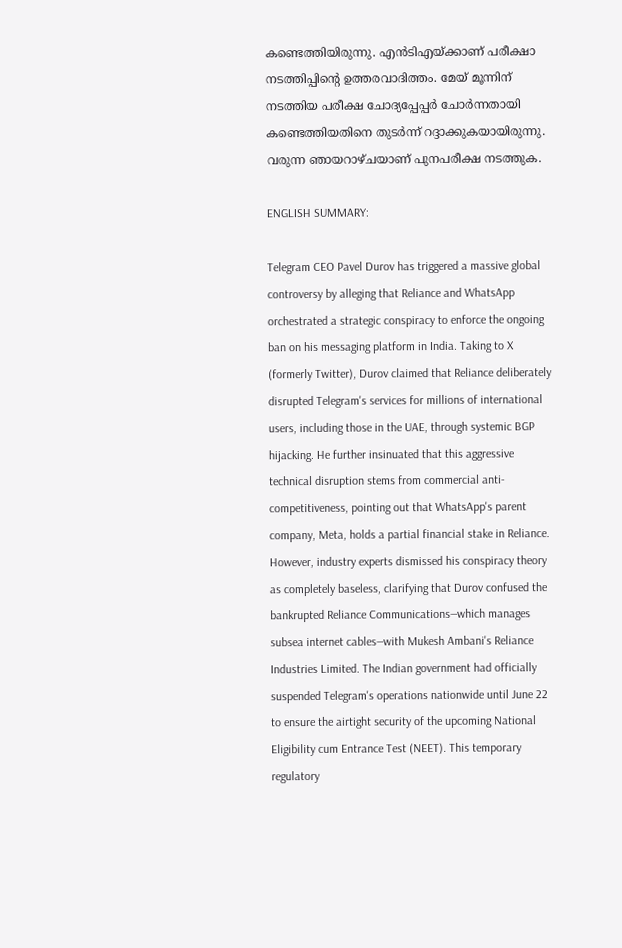കണ്ടെത്തിയിരുന്നു. എന്‍ടിഎയ്ക്കാണ് പരീക്ഷാ നടത്തിപ്പിന്‍റെ ഉത്തരവാദിത്തം. മേയ് മൂന്നിന് നടത്തിയ പരീക്ഷ ചോദ്യപ്പേപ്പര്‍ ചോര്‍ന്നതായി കണ്ടെത്തിയതിനെ തുടര്‍ന്ന് റദ്ദാക്കുകയായിരുന്നു. വരുന്ന ഞായറാഴ്ചയാണ് പുനപരീക്ഷ നടത്തുക.

ENGLISH SUMMARY:

Telegram CEO Pavel Durov has triggered a massive global controversy by alleging that Reliance and WhatsApp orchestrated a strategic conspiracy to enforce the ongoing ban on his messaging platform in India. Taking to X (formerly Twitter), Durov claimed that Reliance deliberately disrupted Telegram's services for millions of international users, including those in the UAE, through systemic BGP hijacking. He further insinuated that this aggressive technical disruption stems from commercial anti-competitiveness, pointing out that WhatsApp's parent company, Meta, holds a partial financial stake in Reliance. However, industry experts dismissed his conspiracy theory as completely baseless, clarifying that Durov confused the bankrupted Reliance Communications—which manages subsea internet cables—with Mukesh Ambani's Reliance Industries Limited. The Indian government had officially suspended Telegram's operations nationwide until June 22 to ensure the airtight security of the upcoming National Eligibility cum Entrance Test (NEET). This temporary regulatory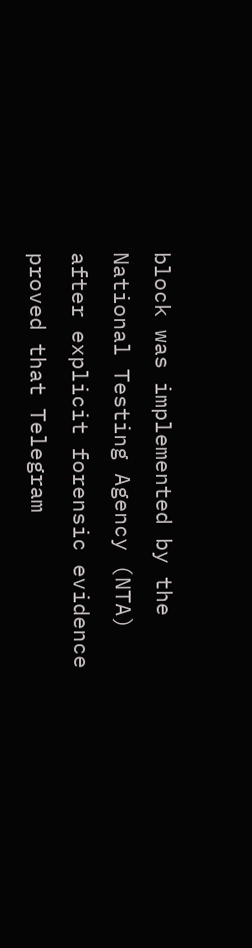block was implemented by the National Testing Agency (NTA) after explicit forensic evidence proved that Telegram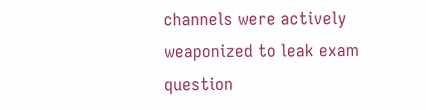channels were actively weaponized to leak exam question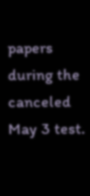papers during the canceled May 3 test.